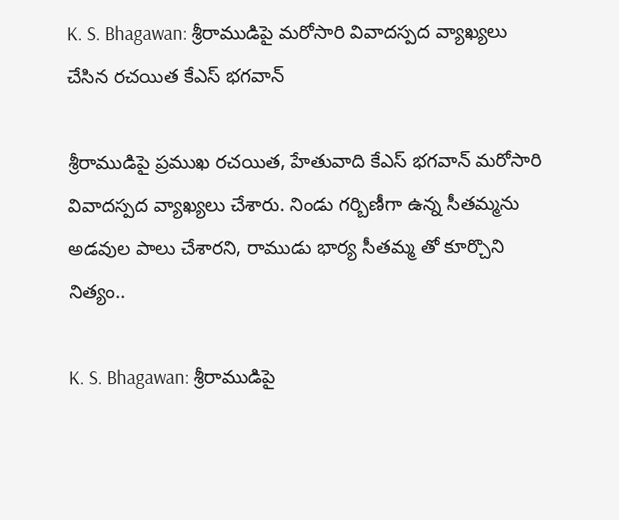K. S. Bhagawan: శ్రీరాముడిపై మరోసారి వివాదస్పద వ్యాఖ్యలు చేసిన రచయిత కేఎస్‌ భగవాన్‌

శ్రీరాముడిపై ప్రముఖ రచయిత, హేతువాది కేఎస్ భగవాన్‌ మరోసారి వివాదస్పద వ్యాఖ్యలు చేశారు. నిండు గర్బిణీగా ఉన్న సీతమ్మను అడవుల పాలు చేశారని, రాముడు భార్య సీతమ్మ తో కూర్చొని నిత్యం..

K. S. Bhagawan: శ్రీరాముడిపై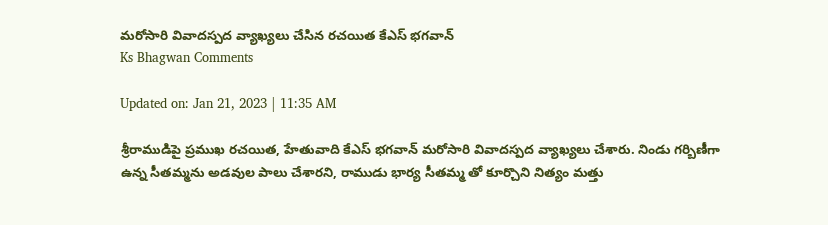మరోసారి వివాదస్పద వ్యాఖ్యలు చేసిన రచయిత కేఎస్‌ భగవాన్‌
Ks Bhagwan Comments

Updated on: Jan 21, 2023 | 11:35 AM

శ్రీరాముడిపై ప్రముఖ రచయిత, హేతువాది కేఎస్ భగవాన్‌ మరోసారి వివాదస్పద వ్యాఖ్యలు చేశారు. నిండు గర్బిణీగా ఉన్న సీతమ్మను అడవుల పాలు చేశారని, రాముడు భార్య సీతమ్మ తో కూర్చొని నిత్యం మత్తు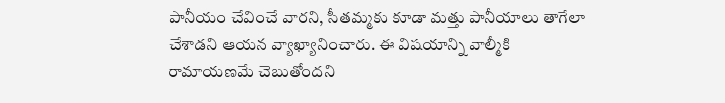పానీయం చేవించే వారని, సీతమ్మకు కూడా మత్తు పానీయాలు తాగేలా చేశాడని ఆయన వ్యాఖ్యానించారు. ఈ విషయాన్ని వాల్మీకి రామాయణమే చెబుతోందని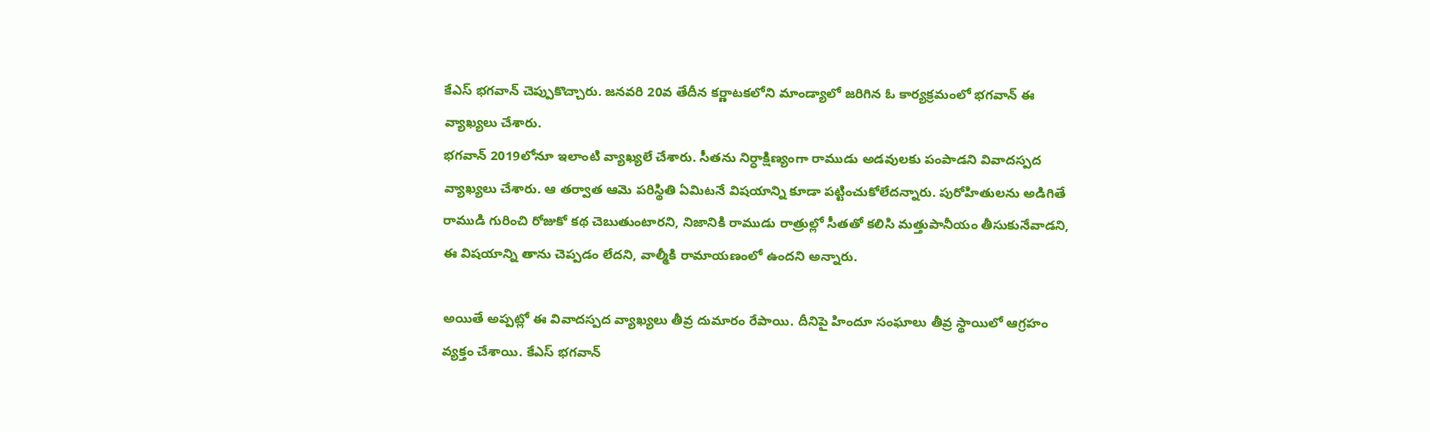కేఎస్‌ భగవాన్‌ చెప్పుకొచ్చారు. జనవరి 20వ తేదీన కర్ణాటకలోని మాండ్యాలో జరిగిన ఓ కార్యక్రమంలో భగవాన్ ఈ వ్యాఖ్యలు చేశారు.
భగవాన్‌ 2019లోనూ ఇలాంటి వ్యాఖ్యలే చేశారు. సీతను నిర్ధాక్షిణ్యంగా రాముడు అడవులకు పంపాడని వివాదస్పద వ్యాఖ్యలు చేశారు. ఆ తర్వాత ఆమె పరిస్థితి ఏమిటనే విషయాన్ని కూడా పట్టించుకోలేదన్నారు. పురోహితులను అడిగితే రాముడి గురించి రోజుకో కథ చెబుతుంటారని, నిజానికి రాముడు రాత్రుల్లో సీతతో కలిసి మత్తుపానీయం తీసుకునేవాడని, ఈ విషయాన్ని తాను చెప్పడం లేదని, వాల్మీకి రామాయణంలో ఉందని అన్నారు.

అయితే అప్పట్లో ఈ వివాదస్పద వ్యాఖ్యలు తీవ్ర దుమారం రేపాయి. దీనిపై హిందూ సంఘాలు తీవ్ర స్థాయిలో ఆగ్రహం వ్యక్తం చేశాయి. కేఎస్‌ భగవాన్‌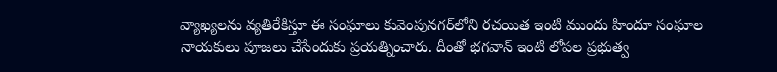వ్యాఖ్యలను వ్యతిరేకిస్తూ ఈ సంఘాలు కువెంపునగర్‌లోని రచయిత ఇంటి ముందు హిందూ సంఘాల నాయకులు పూజలు చేసేందుకు ప్రయత్నించారు. దీంతో భగవాన్‌ ఇంటి లోపల ప్రభుత్వ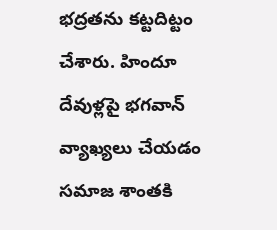భద్రతను కట్టదిట్టం చేశారు. హిందూ దేవుళ్లపై భగవాన్‌ వ్యాఖ్యలు చేయడం సమాజ శాంతకి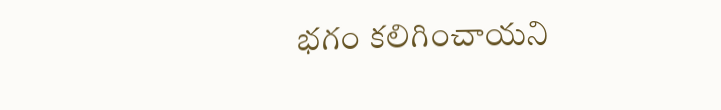భగం కలిగించాయని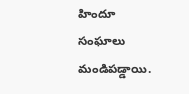హిందూ సంఘాలు మండిపడ్డాయి.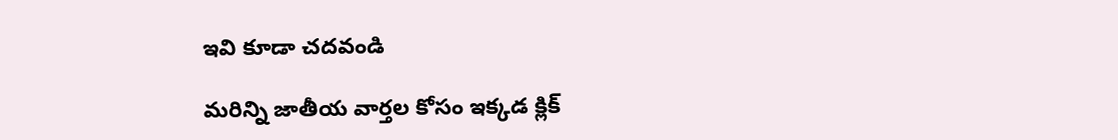ఇవి కూడా చదవండి

మరిన్ని జాతీయ వార్తల కోసం ఇక్కడ క్లిక్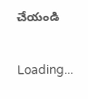చేయండి

Loading...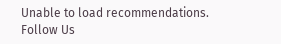Unable to load recommendations.
Follow Us